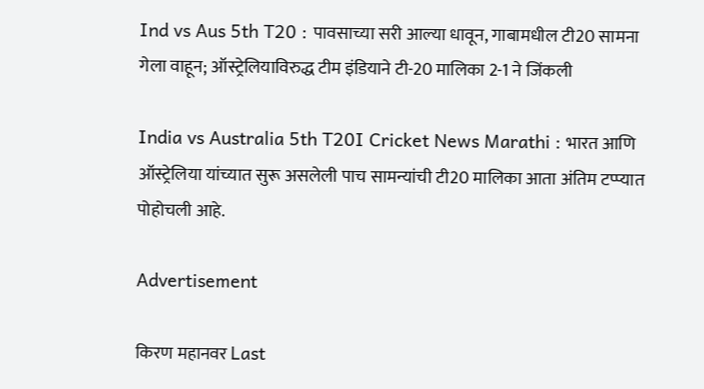Ind vs Aus 5th T20 : पावसाच्या सरी आल्या धावून, गाबामधील टी20 सामना गेला वाहून; ऑस्ट्रेलियाविरुद्ध टीम इंडियाने टी-20 मालिका 2-1 ने जिंकली

India vs Australia 5th T20I Cricket News Marathi : भारत आणि ऑस्ट्रेलिया यांच्यात सुरू असलेली पाच सामन्यांची टी20 मालिका आता अंतिम टप्प्यात पोहोचली आहे.

Advertisement

किरण महानवर Last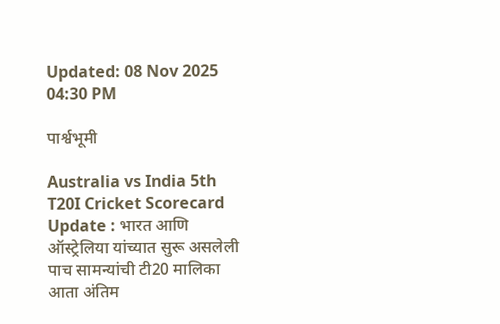Updated: 08 Nov 2025 04:30 PM

पार्श्वभूमी

Australia vs India 5th T20I Cricket Scorecard Update : भारत आणि ऑस्ट्रेलिया यांच्यात सुरू असलेली पाच सामन्यांची टी20 मालिका आता अंतिम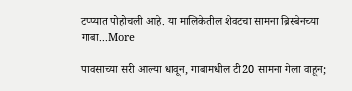टप्प्यात पोहोचली आहे. या मालिकेतील शेवटचा सामना ब्रिस्बेनच्या गाबा...More

पावसाच्या सरी आल्या धावून, गाबामधील टी20 सामना गेला वाहून;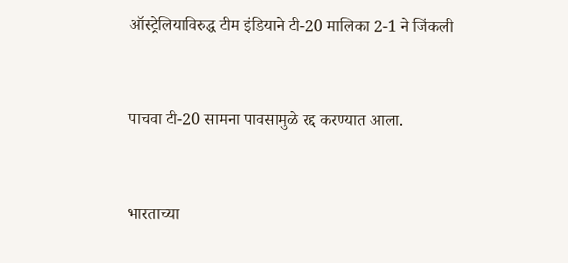ऑस्ट्रेलियाविरुद्ध टीम इंडियाने टी-20 मालिका 2-1 ने जिंकली


पाचवा टी-20 सामना पावसामुळे रद्द करण्यात आला.


भारताच्या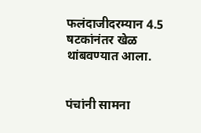फलंदाजीदरम्यान 4.5 षटकांनंतर खेळ थांबवण्यात आला.


पंचांनी सामना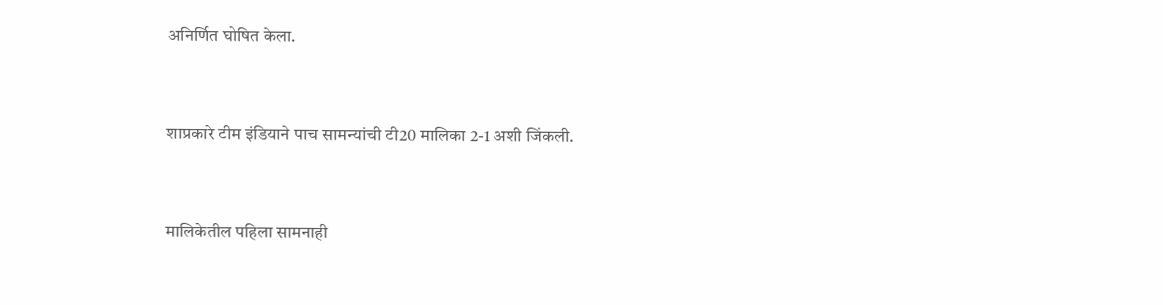अनिर्णित घोषित केला.


शाप्रकारे टीम इंडियाने पाच सामन्यांची टी20 मालिका 2-1 अशी जिंकली.


मालिकेतील पहिला सामनाही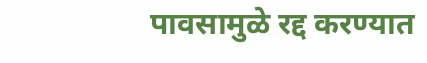पावसामुळे रद्द करण्यात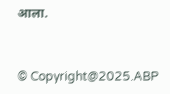आला.


© Copyright@2025.ABP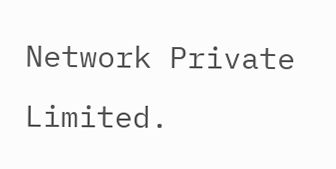Network Private Limited.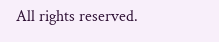All rights reserved.